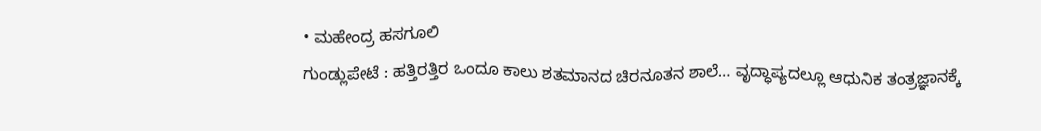• ಮಹೇಂದ್ರ ಹಸಗೂಲಿ
ಗುಂಡ್ಲುಪೇಟೆ : ಹತ್ತಿರತ್ತಿರ ಒಂದೂ ಕಾಲು ಶತಮಾನದ ಚಿರನೂತನ ಶಾಲೆ… ವೃದ್ಧಾಪ್ಯದಲ್ಲೂ ಆಧುನಿಕ ತಂತ್ರಜ್ಞಾನಕ್ಕೆ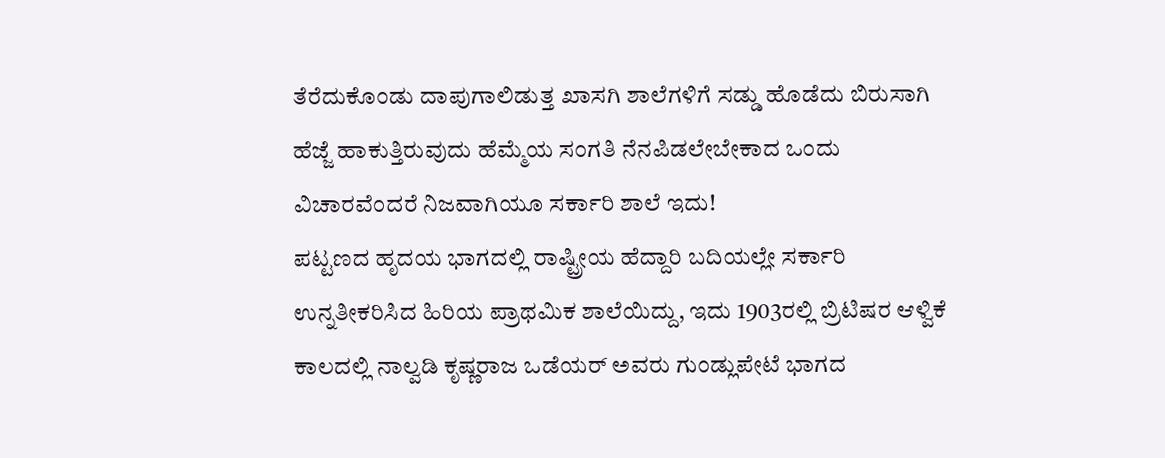ತೆರೆದುಕೊಂಡು ದಾಪುಗಾಲಿಡುತ್ತ ಖಾಸಗಿ ಶಾಲೆಗಳಿಗೆ ಸಡ್ಡು ಹೊಡೆದು ಬಿರುಸಾಗಿ ಹೆಜ್ಜೆ ಹಾಕುತ್ತಿರುವುದು ಹೆಮ್ಮೆಯ ಸಂಗತಿ ನೆನಪಿಡಲೇಬೇಕಾದ ಒಂದು ವಿಚಾರವೆಂದರೆ ನಿಜವಾಗಿಯೂ ಸರ್ಕಾರಿ ಶಾಲೆ ಇದು!
ಪಟ್ಟಣದ ಹೃದಯ ಭಾಗದಲ್ಲಿ ರಾಷ್ಟ್ರೀಯ ಹೆದ್ದಾರಿ ಬದಿಯಲ್ಲೇ ಸರ್ಕಾರಿ ಉನ್ನತೀಕರಿಸಿದ ಹಿರಿಯ ಪ್ರಾಥಮಿಕ ಶಾಲೆಯಿದ್ದು, ಇದು 1903ರಲ್ಲಿ ಬ್ರಿಟಿಷರ ಆಳ್ವಿಕೆ ಕಾಲದಲ್ಲಿ ನಾಲ್ವಡಿ ಕೃಷ್ಣರಾಜ ಒಡೆಯರ್ ಅವರು ಗುಂಡ್ಲುಪೇಟೆ ಭಾಗದ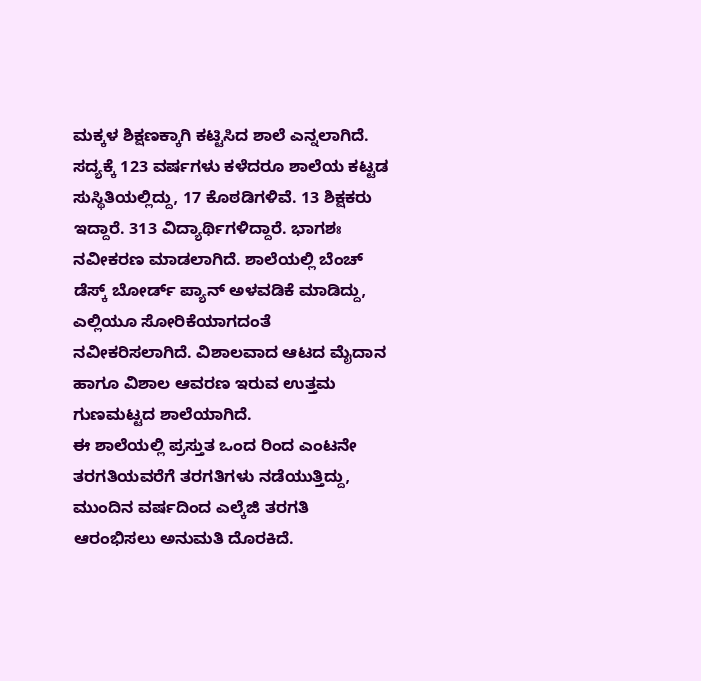ಮಕ್ಕಳ ಶಿಕ್ಷಣಕ್ಕಾಗಿ ಕಟ್ಟಿಸಿದ ಶಾಲೆ ಎನ್ನಲಾಗಿದೆ.
ಸದ್ಯಕ್ಕೆ 123 ವರ್ಷಗಳು ಕಳೆದರೂ ಶಾಲೆಯ ಕಟ್ಟಡ ಸುಸ್ಥಿತಿಯಲ್ಲಿದ್ದು, 17 ಕೊಠಡಿಗಳಿವೆ. 13 ಶಿಕ್ಷಕರು ಇದ್ದಾರೆ. 313 ವಿದ್ಯಾರ್ಥಿಗಳಿದ್ದಾರೆ. ಭಾಗಶಃ ನವೀಕರಣ ಮಾಡಲಾಗಿದೆ. ಶಾಲೆಯಲ್ಲಿ ಬೆಂಚ್ ಡೆಸ್ಕ್ ಬೋರ್ಡ್ ಪ್ಯಾನ್ ಅಳವಡಿಕೆ ಮಾಡಿದ್ದು, ಎಲ್ಲಿಯೂ ಸೋರಿಕೆಯಾಗದಂತೆ ನವೀಕರಿಸಲಾಗಿದೆ. ವಿಶಾಲವಾದ ಆಟದ ಮೈದಾನ ಹಾಗೂ ವಿಶಾಲ ಆವರಣ ಇರುವ ಉತ್ತಮ ಗುಣಮಟ್ಟದ ಶಾಲೆಯಾಗಿದೆ.
ಈ ಶಾಲೆಯಲ್ಲಿ ಪ್ರಸ್ತುತ ಒಂದ ರಿಂದ ಎಂಟನೇ ತರಗತಿಯವರೆಗೆ ತರಗತಿಗಳು ನಡೆಯುತ್ತಿದ್ದು, ಮುಂದಿನ ವರ್ಷದಿಂದ ಎಲ್ಕೆಜಿ ತರಗತಿ ಆರಂಭಿಸಲು ಅನುಮತಿ ದೊರಕಿದೆ.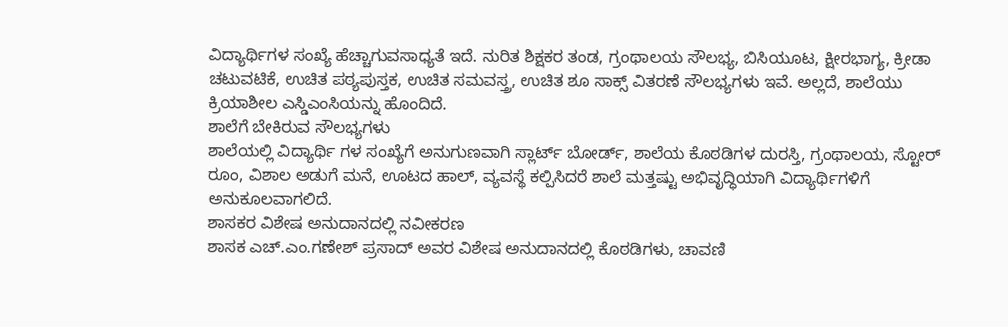ವಿದ್ಯಾರ್ಥಿಗಳ ಸಂಖ್ಯೆ ಹೆಚ್ಚಾಗುವಸಾಧ್ಯತೆ ಇದೆ. ನುರಿತ ಶಿಕ್ಷಕರ ತಂಡ, ಗ್ರಂಥಾಲಯ ಸೌಲಭ್ಯ, ಬಿಸಿಯೂಟ, ಕ್ಷೀರಭಾಗ್ಯ, ಕ್ರೀಡಾ ಚಟುವಟಿಕೆ, ಉಚಿತ ಪಠ್ಯಪುಸ್ತಕ, ಉಚಿತ ಸಮವಸ್ತ್ರ, ಉಚಿತ ಶೂ ಸಾಕ್ಸ್ ವಿತರಣೆ ಸೌಲಭ್ಯಗಳು ಇವೆ. ಅಲ್ಲದೆ, ಶಾಲೆಯು ಕ್ರಿಯಾಶೀಲ ಎಸ್ಡಿಎಂಸಿಯನ್ನು ಹೊಂದಿದೆ.
ಶಾಲೆಗೆ ಬೇಕಿರುವ ಸೌಲಭ್ಯಗಳು
ಶಾಲೆಯಲ್ಲಿ ವಿದ್ಯಾರ್ಥಿ ಗಳ ಸಂಖ್ಯೆಗೆ ಅನುಗುಣವಾಗಿ ಸ್ಲಾರ್ಟ್ ಬೋರ್ಡ್, ಶಾಲೆಯ ಕೊಠಡಿಗಳ ದುರಸ್ತಿ, ಗ್ರಂಥಾಲಯ, ಸ್ಟೋರ್ ರೂಂ, ವಿಶಾಲ ಅಡುಗೆ ಮನೆ, ಊಟದ ಹಾಲ್, ವ್ಯವಸ್ಥೆ ಕಲ್ಪಿಸಿದರೆ ಶಾಲೆ ಮತ್ತಷ್ಟು ಅಭಿವೃದ್ಧಿಯಾಗಿ ವಿದ್ಯಾರ್ಥಿಗಳಿಗೆ ಅನುಕೂಲವಾಗಲಿದೆ.
ಶಾಸಕರ ವಿಶೇಷ ಅನುದಾನದಲ್ಲಿ ನವೀಕರಣ
ಶಾಸಕ ಎಚ್.ಎಂ.ಗಣೇಶ್ ಪ್ರಸಾದ್ ಅವರ ವಿಶೇಷ ಅನುದಾನದಲ್ಲಿ ಕೊಠಡಿಗಳು, ಚಾವಣಿ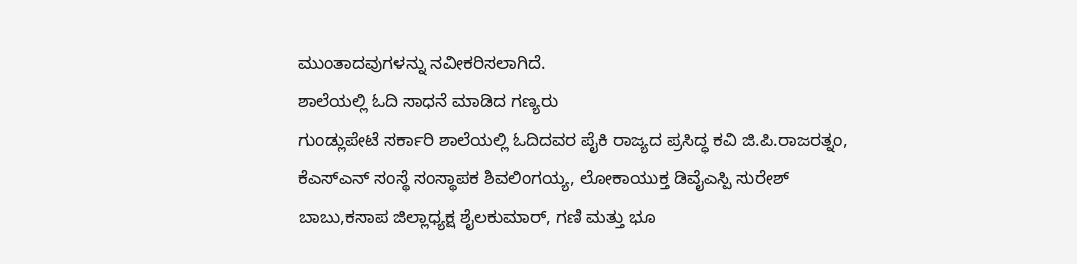ಮುಂತಾದವುಗಳನ್ನು ನವೀಕರಿಸಲಾಗಿದೆ.
ಶಾಲೆಯಲ್ಲಿ ಓದಿ ಸಾಧನೆ ಮಾಡಿದ ಗಣ್ಯರು
ಗುಂಡ್ಲುಪೇಟೆ ಸರ್ಕಾರಿ ಶಾಲೆಯಲ್ಲಿ ಓದಿದವರ ಪೈಕಿ ರಾಜ್ಯದ ಪ್ರಸಿದ್ಧ ಕವಿ ಜಿ.ಪಿ.ರಾಜರತ್ನಂ, ಕೆಎಸ್ಎನ್ ಸಂಸ್ಥೆ ಸಂಸ್ಥಾಪಕ ಶಿವಲಿಂಗಯ್ಯ, ಲೋಕಾಯುಕ್ತ ಡಿವೈಎಸ್ಪಿ ಸುರೇಶ್ ಬಾಬು,ಕಸಾಪ ಜಿಲ್ಲಾಧ್ಯಕ್ಷ ಶೈಲಕುಮಾರ್, ಗಣಿ ಮತ್ತು ಭೂ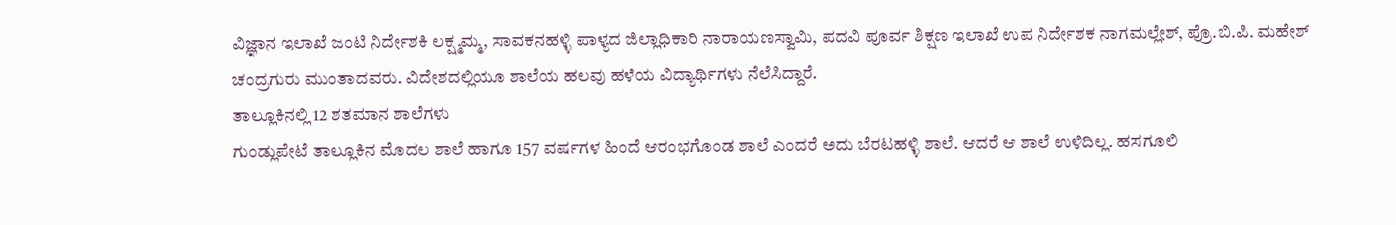ವಿಜ್ಞಾನ ಇಲಾಖೆ ಜಂಟಿ ನಿರ್ದೇಶಕಿ ಲಕ್ಷ್ಮಮ್ಮ, ಸಾವಕನಹಳ್ಳಿ ಪಾಳ್ಯದ ಜಿಲ್ಲಾಧಿಕಾರಿ ನಾರಾಯಣಸ್ವಾಮಿ, ಪದವಿ ಪೂರ್ವ ಶಿಕ್ಷಣ ಇಲಾಖೆ ಉಪ ನಿರ್ದೇಶಕ ನಾಗಮಲ್ಲೇಶ್, ಪ್ರೊ.ಬಿ.ಪಿ. ಮಹೇಶ್ ಚಂದ್ರಗುರು ಮುಂತಾದವರು. ವಿದೇಶದಲ್ಲಿಯೂ ಶಾಲೆಯ ಹಲವು ಹಳೆಯ ವಿದ್ಯಾರ್ಥಿಗಳು ನೆಲೆಸಿದ್ದಾರೆ.
ತಾಲ್ಲೂಕಿನಲ್ಲಿ 12 ಶತಮಾನ ಶಾಲೆಗಳು
ಗುಂಡ್ಲುಪೇಟೆ ತಾಲ್ಲೂಕಿನ ಮೊದಲ ಶಾಲೆ ಹಾಗೂ 157 ವರ್ಷಗಳ ಹಿಂದೆ ಆರಂಭಗೊಂಡ ಶಾಲೆ ಎಂದರೆ ಅದು ಬೆರಟಹಳ್ಳಿ ಶಾಲೆ. ಆದರೆ ಆ ಶಾಲೆ ಉಳಿದಿಲ್ಲ. ಹಸಗೂಲಿ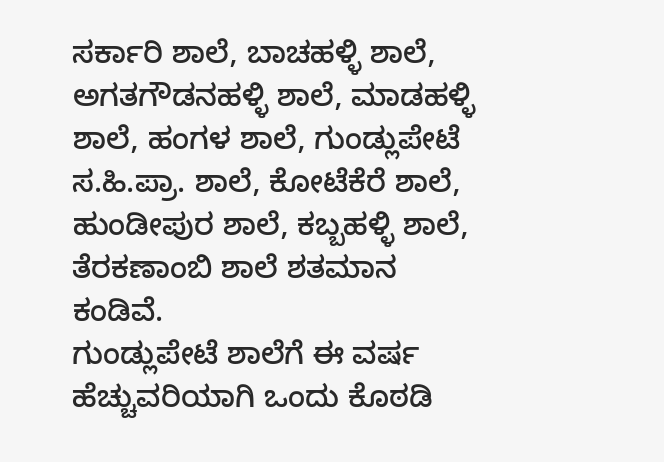ಸರ್ಕಾರಿ ಶಾಲೆ, ಬಾಚಹಳ್ಳಿ ಶಾಲೆ, ಅಗತಗೌಡನಹಳ್ಳಿ ಶಾಲೆ, ಮಾಡಹಳ್ಳಿ ಶಾಲೆ, ಹಂಗಳ ಶಾಲೆ, ಗುಂಡ್ಲುಪೇಟೆ ಸ.ಹಿ.ಪ್ರಾ. ಶಾಲೆ, ಕೋಟೆಕೆರೆ ಶಾಲೆ, ಹುಂಡೀಪುರ ಶಾಲೆ, ಕಬ್ಬಹಳ್ಳಿ ಶಾಲೆ, ತೆರಕಣಾಂಬಿ ಶಾಲೆ ಶತಮಾನ ಕಂಡಿವೆ.
ಗುಂಡ್ಲುಪೇಟೆ ಶಾಲೆಗೆ ಈ ವರ್ಷ ಹೆಚ್ಚುವರಿಯಾಗಿ ಒಂದು ಕೊಠಡಿ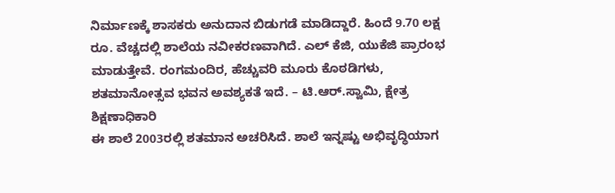ನಿರ್ಮಾಣಕ್ಕೆ ಶಾಸಕರು ಅನುದಾನ ಬಿಡುಗಡೆ ಮಾಡಿದ್ದಾರೆ. ಹಿಂದೆ 9.70 ಲಕ್ಷ ರೂ. ವೆಚ್ಚದಲ್ಲಿ ಶಾಲೆಯ ನವೀಕರಣವಾಗಿದೆ. ಎಲ್ ಕೆಜಿ, ಯುಕೆಜಿ ಪ್ರಾರಂಭ ಮಾಡುತ್ತೇವೆ. ರಂಗಮಂದಿರ, ಹೆಚ್ಚುವರಿ ಮೂರು ಕೊಠಡಿಗಳು, ಶತಮಾನೋತ್ಸವ ಭವನ ಅವಶ್ಯಕತೆ ಇದೆ. – ಟಿ.ಆರ್.ಸ್ವಾಮಿ, ಕ್ಷೇತ್ರ ಶಿಕ್ಷಣಾಧಿಕಾರಿ
ಈ ಶಾಲೆ 2003ರಲ್ಲಿ ಶತಮಾನ ಅಚರಿಸಿದೆ. ಶಾಲೆ ಇನ್ನಷ್ಟು ಅಭಿವೃದ್ಧಿಯಾಗ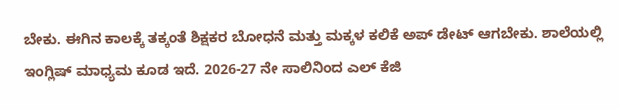ಬೇಕು. ಈಗಿನ ಕಾಲಕ್ಕೆ ತಕ್ಕಂತೆ ಶಿಕ್ಷಕರ ಬೋಧನೆ ಮತ್ತು ಮಕ್ಕಳ ಕಲಿಕೆ ಅಪ್ ಡೇಟ್ ಆಗಬೇಕು. ಶಾಲೆಯಲ್ಲಿ ಇಂಗ್ಲಿಷ್ ಮಾಧ್ಯಮ ಕೂಡ ಇದೆ. 2026-27 ನೇ ಸಾಲಿನಿಂದ ಎಲ್ ಕೆಜಿ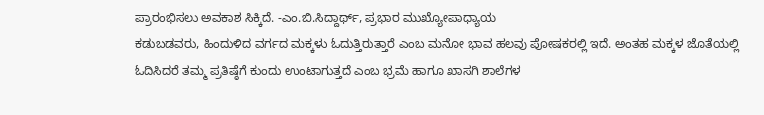ಪ್ರಾರಂಭಿಸಲು ಅವಕಾಶ ಸಿಕ್ಕಿದೆ. -ಎಂ.ಬಿ.ಸಿದ್ದಾರ್ಥ್, ಪ್ರಭಾರ ಮುಖ್ಯೋಪಾಧ್ಯಾಯ
ಕಡುಬಡವರು, ಹಿಂದುಳಿದ ವರ್ಗದ ಮಕ್ಕಳು ಓದುತ್ತಿರುತ್ತಾರೆ ಎಂಬ ಮನೋ ಭಾವ ಹಲವು ಪೋಷಕರಲ್ಲಿ ಇದೆ. ಅಂತಹ ಮಕ್ಕಳ ಜೊತೆಯಲ್ಲಿ ಓದಿಸಿದರೆ ತಮ್ಮ ಪ್ರತಿಷ್ಠೆಗೆ ಕುಂದು ಉಂಟಾಗುತ್ತದೆ ಎಂಬ ಭ್ರಮೆ ಹಾಗೂ ಖಾಸಗಿ ಶಾಲೆಗಳ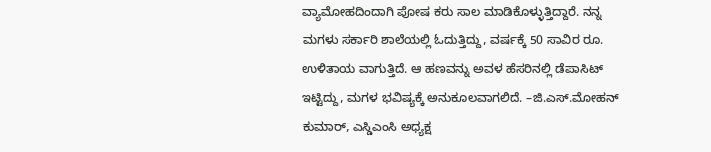ವ್ಯಾಮೋಹದಿಂದಾಗಿ ಪೋಷ ಕರು ಸಾಲ ಮಾಡಿಕೊಳ್ಳುತ್ತಿದ್ದಾರೆ. ನನ್ನ ಮಗಳು ಸರ್ಕಾರಿ ಶಾಲೆಯಲ್ಲಿ ಓದುತ್ತಿದ್ದು, ವರ್ಷಕ್ಕೆ 50 ಸಾವಿರ ರೂ. ಉಳಿತಾಯ ವಾಗುತ್ತಿದೆ. ಆ ಹಣವನ್ನು ಅವಳ ಹೆಸರಿನಲ್ಲಿ ಡೆಪಾಸಿಟ್ ಇಟ್ಟಿದ್ದು, ಮಗಳ ಭವಿಷ್ಯಕ್ಕೆ ಅನುಕೂಲವಾಗಲಿದೆ. –ಜಿ.ಎಸ್.ಮೋಹನ್ ಕುಮಾರ್, ಎಸ್ಡಿಎಂಸಿ ಅಧ್ಯಕ್ಷ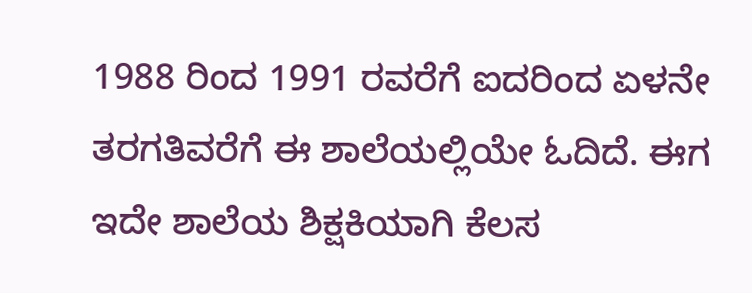1988 ರಿಂದ 1991 ರವರೆಗೆ ಐದರಿಂದ ಏಳನೇ ತರಗತಿವರೆಗೆ ಈ ಶಾಲೆಯಲ್ಲಿಯೇ ಓದಿದೆ. ಈಗ ಇದೇ ಶಾಲೆಯ ಶಿಕ್ಷಕಿಯಾಗಿ ಕೆಲಸ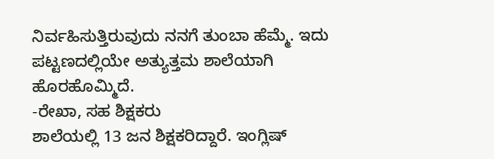ನಿರ್ವಹಿಸುತ್ತಿರುವುದು ನನಗೆ ತುಂಬಾ ಹೆಮ್ಮೆ. ಇದು ಪಟ್ಟಣದಲ್ಲಿಯೇ ಅತ್ಯುತ್ತಮ ಶಾಲೆಯಾಗಿ ಹೊರಹೊಮ್ಮಿದೆ.
-ರೇಖಾ, ಸಹ ಶಿಕ್ಷಕರು
ಶಾಲೆಯಲ್ಲಿ 13 ಜನ ಶಿಕ್ಷಕರಿದ್ದಾರೆ. ಇಂಗ್ಲಿಷ್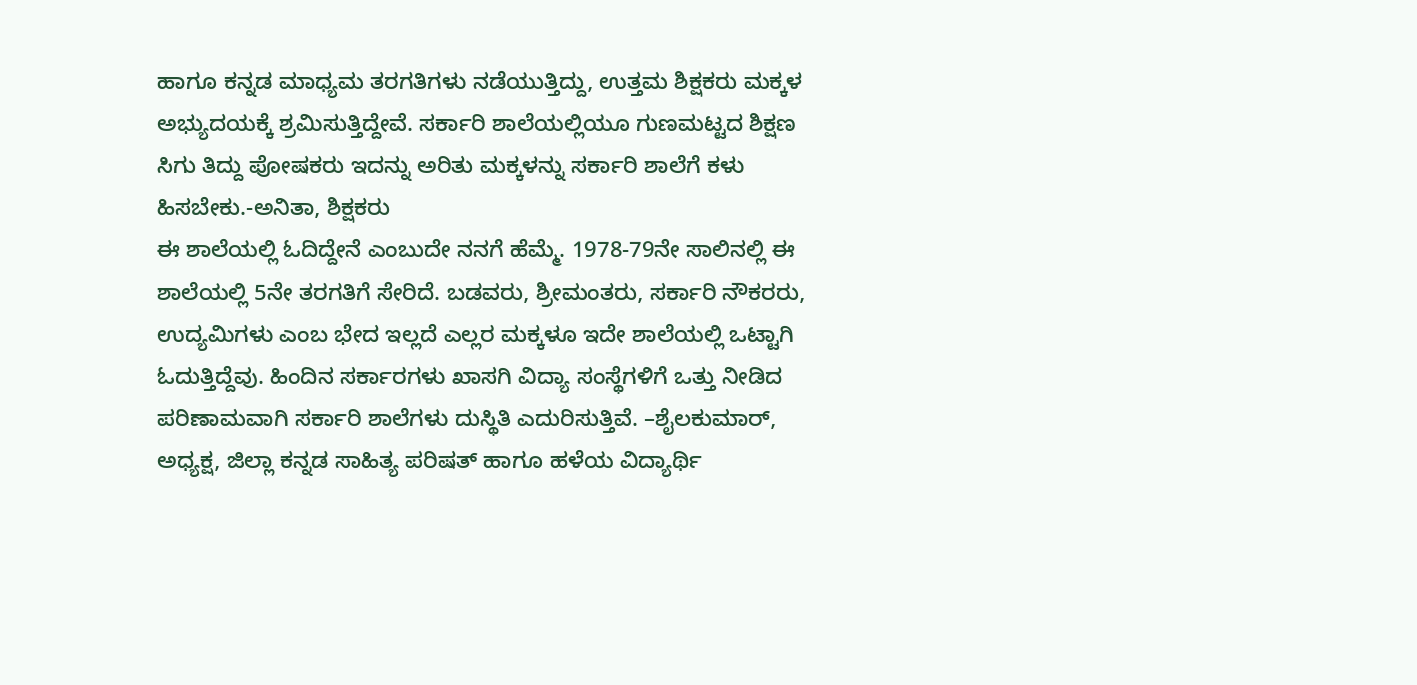ಹಾಗೂ ಕನ್ನಡ ಮಾಧ್ಯಮ ತರಗತಿಗಳು ನಡೆಯುತ್ತಿದ್ದು, ಉತ್ತಮ ಶಿಕ್ಷಕರು ಮಕ್ಕಳ ಅಭ್ಯುದಯಕ್ಕೆ ಶ್ರಮಿಸುತ್ತಿದ್ದೇವೆ. ಸರ್ಕಾರಿ ಶಾಲೆಯಲ್ಲಿಯೂ ಗುಣಮಟ್ಟದ ಶಿಕ್ಷಣ ಸಿಗು ತಿದ್ದು ಪೋಷಕರು ಇದನ್ನು ಅರಿತು ಮಕ್ಕಳನ್ನು ಸರ್ಕಾರಿ ಶಾಲೆಗೆ ಕಳು ಹಿಸಬೇಕು.-ಅನಿತಾ, ಶಿಕ್ಷಕರು
ಈ ಶಾಲೆಯಲ್ಲಿ ಓದಿದ್ದೇನೆ ಎಂಬುದೇ ನನಗೆ ಹೆಮ್ಮೆ. 1978-79ನೇ ಸಾಲಿನಲ್ಲಿ ಈ ಶಾಲೆಯಲ್ಲಿ 5ನೇ ತರಗತಿಗೆ ಸೇರಿದೆ. ಬಡವರು, ಶ್ರೀಮಂತರು, ಸರ್ಕಾರಿ ನೌಕರರು, ಉದ್ಯಮಿಗಳು ಎಂಬ ಭೇದ ಇಲ್ಲದೆ ಎಲ್ಲರ ಮಕ್ಕಳೂ ಇದೇ ಶಾಲೆಯಲ್ಲಿ ಒಟ್ಟಾಗಿ ಓದುತ್ತಿದ್ದೆವು. ಹಿಂದಿನ ಸರ್ಕಾರಗಳು ಖಾಸಗಿ ವಿದ್ಯಾ ಸಂಸ್ಥೆಗಳಿಗೆ ಒತ್ತು ನೀಡಿದ ಪರಿಣಾಮವಾಗಿ ಸರ್ಕಾರಿ ಶಾಲೆಗಳು ದುಸ್ಥಿತಿ ಎದುರಿಸುತ್ತಿವೆ. –ಶೈಲಕುಮಾರ್, ಅಧ್ಯಕ್ಷ, ಜಿಲ್ಲಾ ಕನ್ನಡ ಸಾಹಿತ್ಯ ಪರಿಷತ್ ಹಾಗೂ ಹಳೆಯ ವಿದ್ಯಾರ್ಥಿ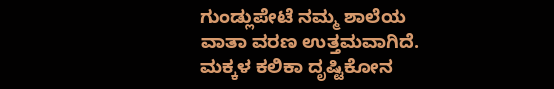ಗುಂಡ್ಲುಪೇಟೆ ನಮ್ಮ ಶಾಲೆಯ ವಾತಾ ವರಣ ಉತ್ತಮವಾಗಿದೆ. ಮಕ್ಕಳ ಕಲಿಕಾ ದೃಷ್ಟಿಕೋನ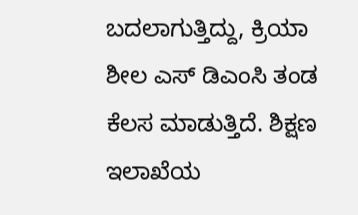ಬದಲಾಗುತ್ತಿದ್ದು, ಕ್ರಿಯಾ ಶೀಲ ಎಸ್ ಡಿಎಂಸಿ ತಂಡ ಕೆಲಸ ಮಾಡುತ್ತಿದೆ. ಶಿಕ್ಷಣ ಇಲಾಖೆಯ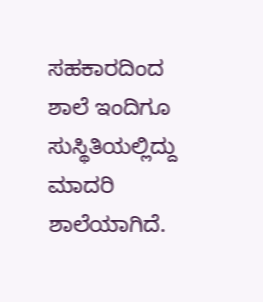ಸಹಕಾರದಿಂದ ಶಾಲೆ ಇಂದಿಗೂ ಸುಸ್ಥಿತಿಯಲ್ಲಿದ್ದು ಮಾದರಿ ಶಾಲೆಯಾಗಿದೆ.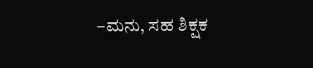–ಮನು, ಸಹ ಶಿಕ್ಷಕ